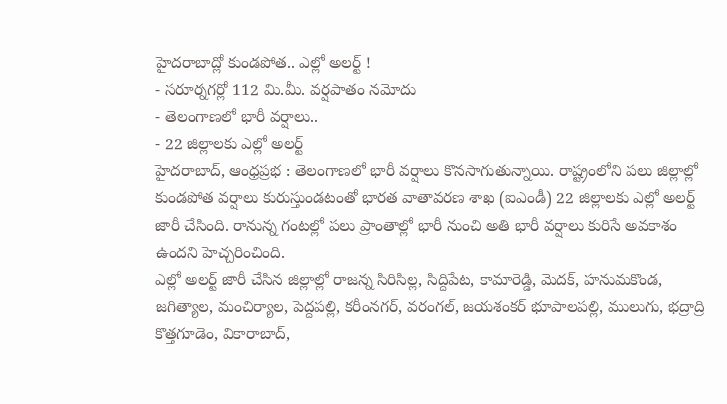హైదరాబాద్లో కుండపోత.. ఎల్లో అలర్ట్ !
- సరూర్నగర్లో 112 మి.మీ. వర్షపాతం నమోదు
- తెలంగాణలో భారీ వర్షాలు..
- 22 జిల్లాలకు ఎల్లో అలర్ట్
హైదరాబాద్, ఆంధ్రప్రభ : తెలంగాణలో భారీ వర్షాలు కొనసాగుతున్నాయి. రాష్ట్రంలోని పలు జిల్లాల్లో కుండపోత వర్షాలు కురుస్తుండటంతో భారత వాతావరణ శాఖ (ఐఎండీ) 22 జిల్లాలకు ఎల్లో అలర్ట్ జారీ చేసింది. రానున్న గంటల్లో పలు ప్రాంతాల్లో భారీ నుంచి అతి భారీ వర్షాలు కురిసే అవకాశం ఉందని హెచ్చరించింది.
ఎల్లో అలర్ట్ జారీ చేసిన జిల్లాల్లో రాజన్న సిరిసిల్ల, సిద్దిపేట, కామారెడ్డి, మెదక్, హనుమకొండ, జగిత్యాల, మంచిర్యాల, పెద్దపల్లి, కరీంనగర్, వరంగల్, జయశంకర్ భూపాలపల్లి, ములుగు, భద్రాద్రి కొత్తగూడెం, వికారాబాద్,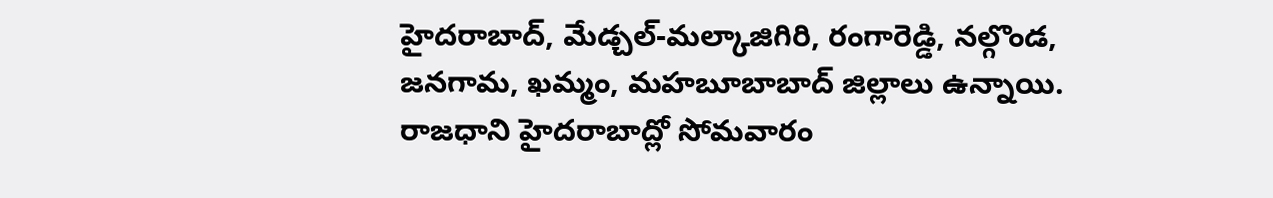హైదరాబాద్, మేడ్చల్-మల్కాజిగిరి, రంగారెడ్డి, నల్గొండ, జనగామ, ఖమ్మం, మహబూబాబాద్ జిల్లాలు ఉన్నాయి.
రాజధాని హైదరాబాద్లో సోమవారం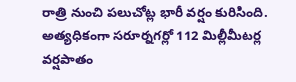రాత్రి నుంచి పలుచోట్ల భారీ వర్షం కురిసింది. అత్యధికంగా సరూర్నగర్లో 112 మిల్లీమీటర్ల వర్షపాతం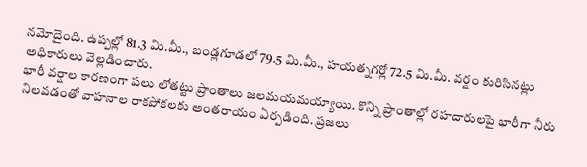నమోదైంది. ఉప్పల్లో 81.3 మి.మీ., బండ్లగూడలో 79.5 మి.మీ., హయత్నగర్లో 72.5 మి.మీ. వర్షం కురిసినట్లు అధికారులు వెల్లడించారు.
భారీ వర్షాల కారణంగా పలు లోతట్టు ప్రాంతాలు జలమయమయ్యాయి. కొన్ని ప్రాంతాల్లో రహదారులపై భారీగా నీరు నిలవడంతో వాహనాల రాకపోకలకు అంతరాయం ఏర్పడింది. ప్రజలు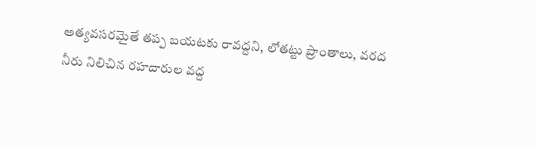అత్యవసరమైతే తప్ప బయటకు రావద్దని, లోతట్టు ప్రాంతాలు, వరద నీరు నిలిచిన రహదారుల వద్ద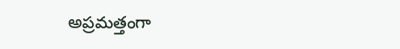అప్రమత్తంగా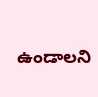ఉండాలని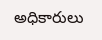అధికారులు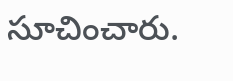సూచించారు.